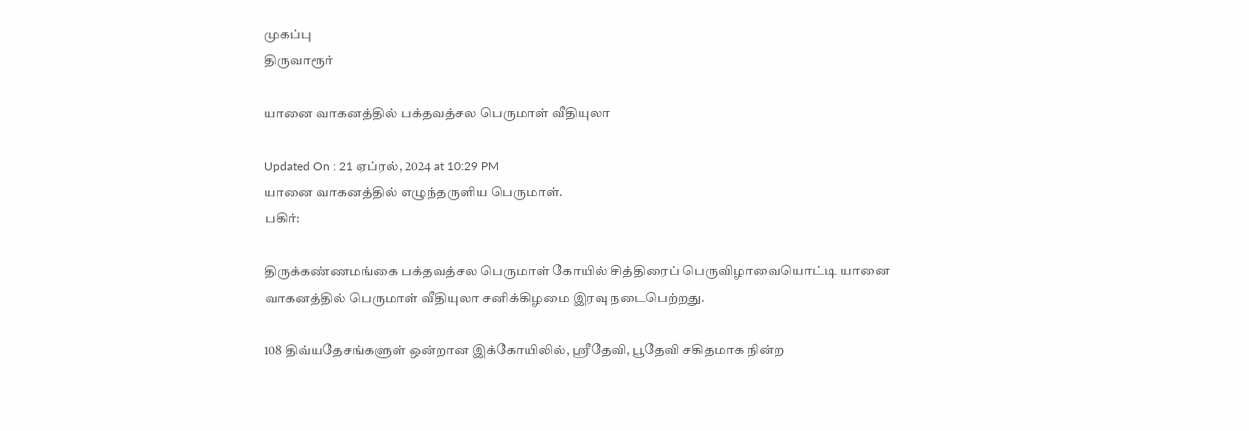முகப்பு
திருவாரூர்

யானை வாகனத்தில் பக்தவத்சல பெருமாள் வீதியுலா

Updated On : 21 ஏப்ரல், 2024 at 10:29 PM
யானை வாகனத்தில் எழுந்தருளிய பெருமாள்.
பகிர்:

திருக்கண்ணமங்கை பக்தவத்சல பெருமாள் கோயில் சித்திரைப் பெருவிழாவையொட்டி யானை வாகனத்தில் பெருமாள் வீதியுலா சனிக்கிழமை இரவு நடைபெற்றது.

108 திவ்யதேசங்களுள் ஒன்றான இக்கோயிலில், ஸ்ரீதேவி, பூதேவி சகிதமாக நின்ற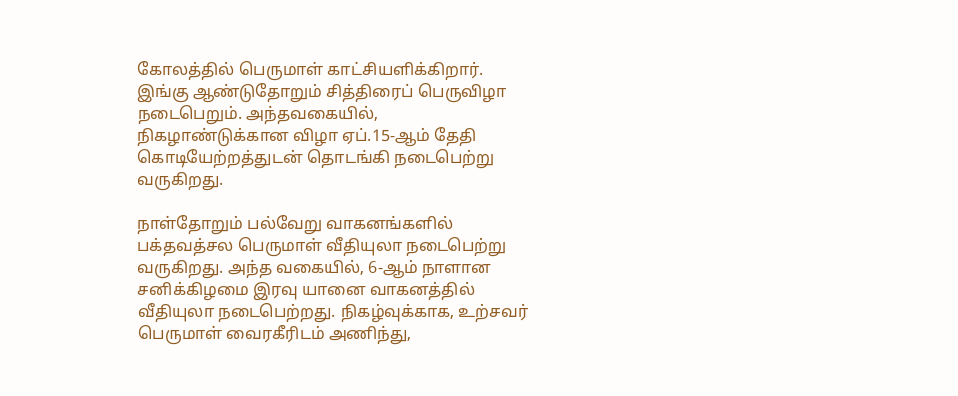கோலத்தில் பெருமாள் காட்சியளிக்கிறார். இங்கு ஆண்டுதோறும் சித்திரைப் பெருவிழா நடைபெறும். அந்தவகையில், நிகழாண்டுக்கான விழா ஏப்.15-ஆம் தேதி கொடியேற்றத்துடன் தொடங்கி நடைபெற்று வருகிறது.

நாள்தோறும் பல்வேறு வாகனங்களில் பக்தவத்சல பெருமாள் வீதியுலா நடைபெற்று வருகிறது. அந்த வகையில், 6-ஆம் நாளான சனிக்கிழமை இரவு யானை வாகனத்தில் வீதியுலா நடைபெற்றது. நிகழ்வுக்காக, உற்சவர் பெருமாள் வைரகீரிடம் அணிந்து,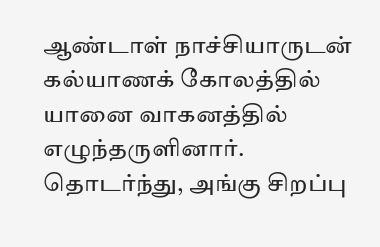ஆண்டாள் நாச்சியாருடன் கல்யாணக் கோலத்தில் யானை வாகனத்தில் எழுந்தருளினார். தொடர்ந்து, அங்கு சிறப்பு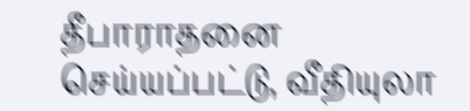தீபாராதனை செய்யப்பட்டு, வீதியுலா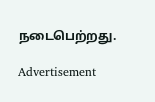நடைபெற்றது.

Advertisement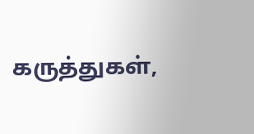கருத்துகள்,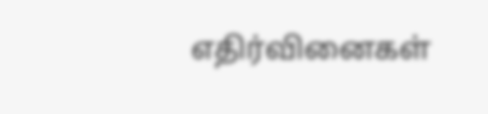எதிர்வினைகள்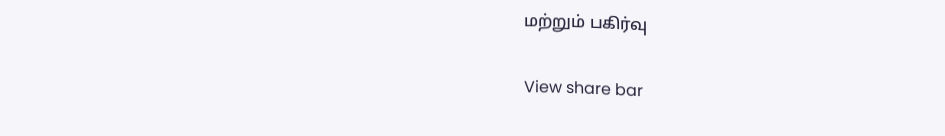மற்றும் பகிர்வு

View share bar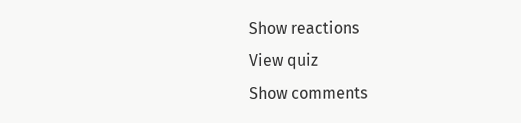Show reactions
View quiz
Show comments